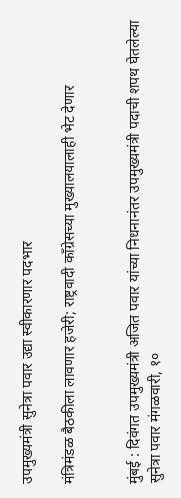उपमुख्यमंत्री सुनेत्रा पवार उद्या स्वीकारणार पदभार

मंत्रिमंडळ बैठकीला लावणार हजेरी; राष्ट्रवादी काँग्रेसच्या मुख्यालयालाही भेट देणार


मुंबई : दिवंगत उपमुख्यमंत्री अजित पवार यांच्या निधनानंतर उपमुख्यमंत्री पदाची शपथ घेतलेल्या सुनेत्रा पवार मंगळवारी, १०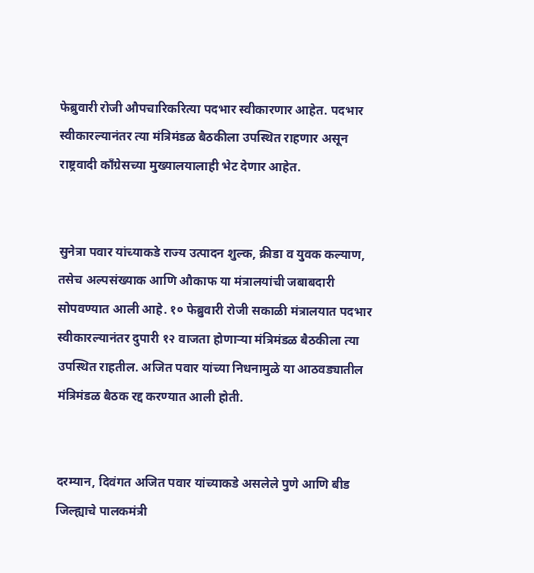फेब्रुवारी रोजी औपचारिकरित्या पदभार स्वीकारणार आहेत. पदभार स्वीकारल्यानंतर त्या मंत्रिमंडळ बैठकीला उपस्थित राहणार असून राष्ट्रवादी काँग्रेसच्या मुख्यालयालाही भेट देणार आहेत.


सुनेत्रा पवार यांच्याकडे राज्य उत्पादन शुल्क, क्रीडा व युवक कल्याण, तसेच अल्पसंख्याक आणि औकाफ या मंत्रालयांची जबाबदारी सोपवण्यात आली आहे. १० फेब्रुवारी रोजी सकाळी मंत्रालयात पदभार स्वीकारल्यानंतर दुपारी १२ वाजता होणाऱ्या मंत्रिमंडळ बैठकीला त्या उपस्थित राहतील. अजित पवार यांच्या निधनामुळे या आठवड्यातील मंत्रिमंडळ बैठक रद्द करण्यात आली होती.


दरम्यान, दिवंगत अजित पवार यांच्याकडे असलेले पुणे आणि बीड जिल्ह्याचे पालकमंत्री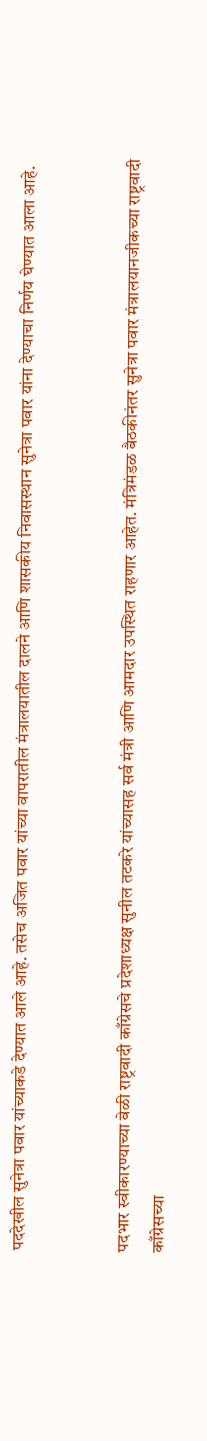पददेखील सुनेत्रा पवार यांच्याकडे देण्यात आले आहे. तसेच अजित पवार यांच्या वापरातील मंत्रालयातील दालने आणि शासकीय निवासस्थान सुनेत्रा पवार यांना देण्याचा निर्णय घेण्यात आला आहे.


पदभार स्वीकारण्याच्या वेळी राष्ट्रवादी काँग्रेसचे प्रदेशाध्यक्ष सुनील तटकरे यांच्यासह सर्व मंत्री आणि आमदार उपस्थित राहणार आहेत. मंत्रिमंडळ बैठकीनंतर सुनेत्रा पवार मंत्रालयानजीकच्या राष्ट्रवादी काँग्रेसच्या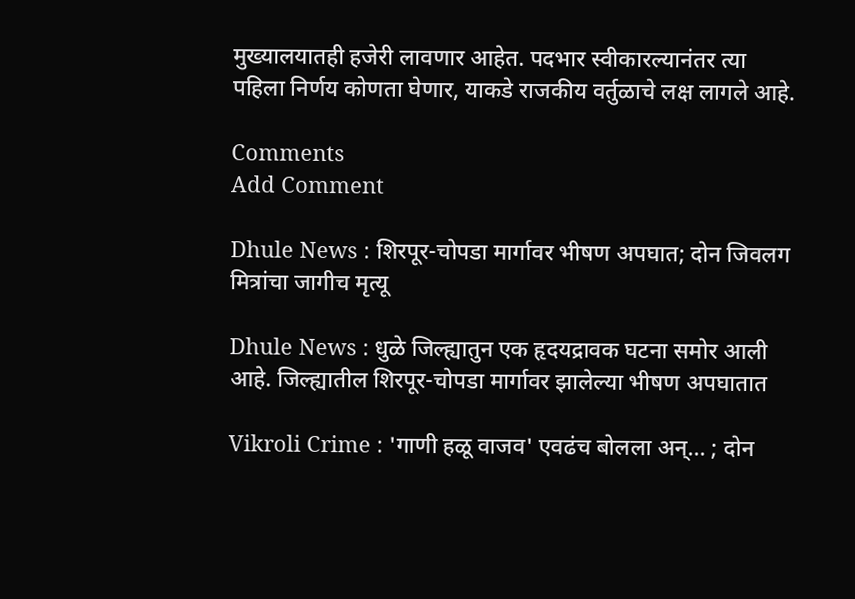मुख्यालयातही हजेरी लावणार आहेत. पदभार स्वीकारल्यानंतर त्या पहिला निर्णय कोणता घेणार, याकडे राजकीय वर्तुळाचे लक्ष लागले आहे.

Comments
Add Comment

Dhule News : शिरपूर-चोपडा मार्गावर भीषण अपघात; दोन जिवलग मित्रांचा जागीच मृत्यू

Dhule News : धुळे जिल्ह्यातुन एक हृदयद्रावक घटना समोर आली आहे. जिल्ह्यातील शिरपूर-चोपडा मार्गावर झालेल्या भीषण अपघातात

Vikroli Crime : 'गाणी हळू वाजव' एवढंच बोलला अन्... ; दोन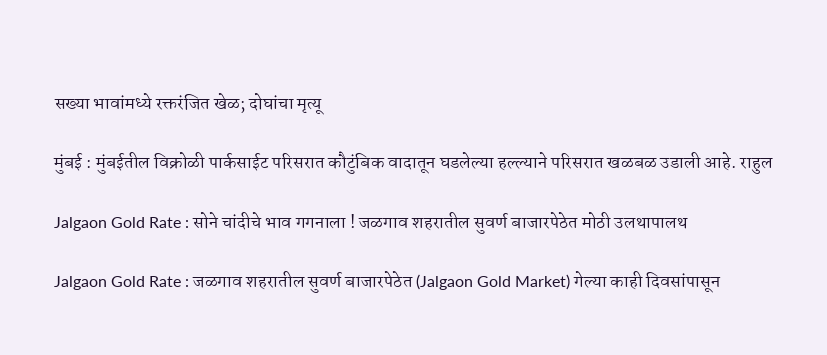सख्या भावांमध्ये रक्तरंजित खेळ; दोघांचा मृत्यू

मुंबई : मुंबईतील विक्रोळी पार्कसाईट परिसरात कौटुंबिक वादातून घडलेल्या हल्ल्याने परिसरात खळबळ उडाली आहे. राहुल

Jalgaon Gold Rate : सोने चांदीचे भाव गगनाला ! जळगाव शहरातील सुवर्ण बाजारपेठेत मोठी उलथापालथ

Jalgaon Gold Rate : जळगाव शहरातील सुवर्ण बाजारपेठेत (Jalgaon Gold Market) गेल्या काही दिवसांपासून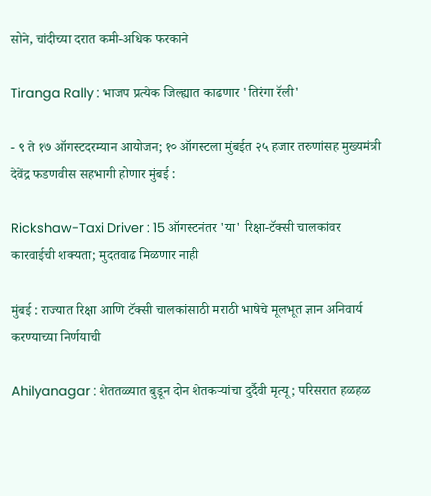सोने, चांदीच्या दरात कमी-अधिक फरकाने

Tiranga Rally : भाजप प्रत्येक जिल्ह्यात काढणार 'तिरंगा रॅली'

- ९ ते १७ ऑगस्टदरम्यान आयोजन; १० ऑगस्टला मुंबईत २५ हजार तरुणांसह मुख्यमंत्री देवेंद्र फडणवीस सहभागी होणार मुंबई :

Rickshaw-Taxi Driver : 15 ऑगस्टनंतर 'या' रिक्षा-टॅक्सी चालकांवर कारवाईची शक्यता; मुदतवाढ मिळणार नाही

मुंबई : राज्यात रिक्षा आणि टॅक्सी चालकांसाठी मराठी भाषेचे मूलभूत ज्ञान अनिवार्य करण्याच्या निर्णयाची

Ahilyanagar : शेततळ्यात बुडून दोन शेतकऱ्यांचा दुर्दैवी मृत्यू; परिसरात हळहळ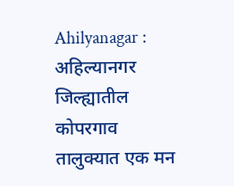Ahilyanagar : अहिल्यानगर जिल्ह्यातील कोपरगाव तालुक्यात एक मन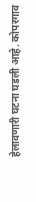हेलावणारी घटना घडली आहे. कोपरगाव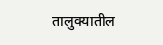तालुक्यातील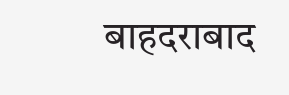बाहदराबाद